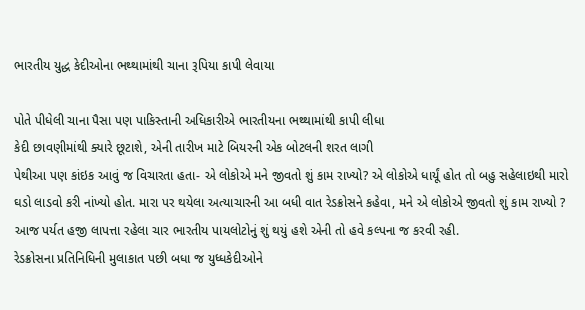ભારતીય યુદ્ધ કેદીઓના ભથ્થામાંથી ચાના રૂપિયા કાપી લેવાયા

પોતે પીધેલી ચાના પૈસા પણ પાકિસ્તાની અધિકારીએ ભારતીયના ભથ્થામાંથી કાપી લીધા
કેદી છાવણીમાંથી ક્યારે છૂટાશે, એની તારીખ માટે બિયરની એક બોટલની શરત લાગી
પેથીઆ પણ કાંઇક આવું જ વિચારતા હતા- એ લોકોએ મને જીવતો શું કામ રાખ્યો? એ લોકોએ ધાર્યૂં હોત તો બહુ સહેલાઇથી મારો ઘડો લાડવો કરી નાંખ્યો હોત. મારા પર થયેલા અત્યાચારની આ બધી વાત રેડક્રોસને કહેવા, મને એ લોકોએ જીવતો શું કામ રાખ્યો ?
આજ પર્યત હજી લાપત્તા રહેલા ચાર ભારતીય પાયલોટોનું શું થયું હશે એની તો હવે કલ્પના જ કરવી રહી.
રેડક્રોસના પ્રતિનિધિની મુલાકાત પછી બધા જ યુધ્ધકેદીઓને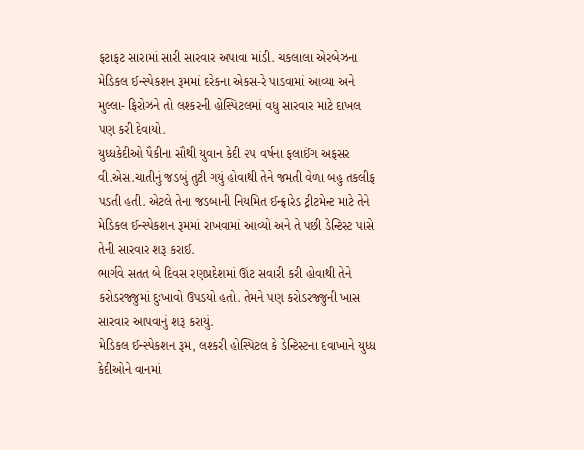ફટાફટ સારામાં સારી સારવાર અપાવા માંડી. ચકલાલા એરબેઝના મેડિકલ ઈન્સ્પેકશન રૂમમાં દરેકના એકસ-રે પાડવામાં આવ્યા અને મુલ્લા- ફિરોઝને તો લશ્કરની હોસ્પિટલમાં વધુ સારવાર માટે દાખલ પણ કરી દેવાયો.
યુધ્ધકેદીઓ પૈકીના સૌથી યુવાન કેદી ૨૫ વર્ષના ફલાઈંગ અફસર વી.એસ.ચાતીનું જડબું તુટી ગયું હોવાથી તેને જમતી વેળા બહુ તકલીફ પડતી હતી. એટલે તેના જડબાની નિયમિત ઈન્ફ્રારેડ ટ્રીટમેન્ટ માટે તેને મેડિકલ ઈન્સ્પેકશન રૂમમાં રાખવામાં આવ્યો અને તે પછી ડેન્ટિસ્ટ પાસે તેની સારવાર શરૂ કરાઈ.
ભાર્ગવે સતત બે દિવસ રણપ્રદેશમાં ઊંટ સવારી કરી હોવાથી તેને કરોડરજ્જુમાં દુઃખાવો ઉપડયો હતો. તેમને પણ કરોડરજ્જુની ખાસ સારવાર આપવાનું શરૂ કરાયું.
મેડિકલ ઈન્સ્પેકશન રૂમ, લશ્કરી હોસ્પિટલ કે ડેન્ટિસ્ટના દવાખાને યુધ્ધ કેદીઓને વાનમાં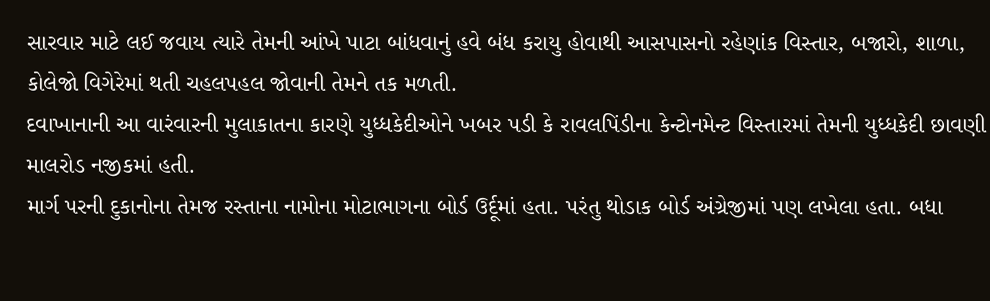સારવાર માટે લઈ જવાય ત્યારે તેમની આંખે પાટા બાંધવાનું હવે બંધ કરાયુ હોવાથી આસપાસનો રહેણાંક વિસ્તાર, બજારો, શાળા, કોલેજો વિગેરેમાં થતી ચહલપહલ જોવાની તેમને તક મળતી.
દવાખાનાની આ વારંવારની મુલાકાતના કારણે યુધ્ધકેદીઓને ખબર પડી કે રાવલપિંડીના કેન્ટોનમેન્ટ વિસ્તારમાં તેમની યુધ્ધકેદી છાવણી માલરોડ નજીકમાં હતી.
માર્ગ પરની દુકાનોના તેમજ રસ્તાના નામોના મોટાભાગના બોર્ડ ઉર્દૂમાં હતા. પરંતુ થોડાક બોર્ડ અંગ્રેજીમાં પણ લખેલા હતા. બધા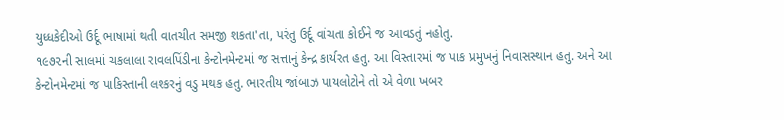યુધ્ધકેદીઓ ઉર્દૂ ભાષામાં થતી વાતચીત સમજી શકતા'તા, પરંતુ ઉર્દૂ વાંચતા કોઈને જ આવડતું નહોતુ.
૧૯૭૨ની સાલમાં ચકલાલા રાવલપિંડીના કેન્ટોનમેન્ટમાં જ સત્તાનું કેન્દ્ર કાર્યરત હતુ. આ વિસ્તારમાં જ પાક પ્રમુખનું નિવાસસ્થાન હતુ. અને આ કેન્ટોનમેન્ટમાં જ પાકિસ્તાની લશ્કરનું વડુ મથક હતુ. ભારતીય જાંબાઝ પાયલોટોને તો એ વેળા ખબર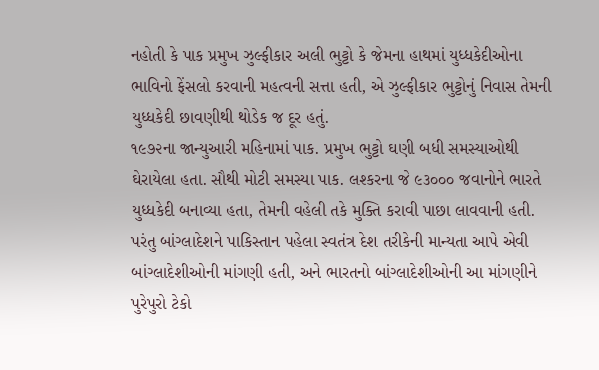નહોતી કે પાક પ્રમુખ ઝુલ્ફીકાર અલી ભુટ્ટો કે જેમના હાથમાં યુધ્ધકેદીઓના ભાવિનો ફેંસલો કરવાની મહત્વની સત્તા હતી, એ ઝુલ્ફીકાર ભુટ્ટોનું નિવાસ તેમની યુધ્ધકેદી છાવણીથી થોડેક જ દૂર હતું.
૧૯૭૨ના જાન્યુઆરી મહિનામાં પાક. પ્રમુખ ભુટ્ટો ઘણી બધી સમસ્યાઓથી ઘેરાયેલા હતા. સૌથી મોટી સમસ્યા પાક. લશ્કરના જે ૯૩૦૦૦ જવાનોને ભારતે યુધ્ધકેદી બનાવ્યા હતા, તેમની વહેલી તકે મુક્તિ કરાવી પાછા લાવવાની હતી. પરંતુ બાંગ્લાદેશને પાકિસ્તાન પહેલા સ્વતંત્ર દેશ તરીકેની માન્યતા આપે એવી બાંગ્લાદેશીઓની માંગણી હતી, અને ભારતનો બાંગ્લાદેશીઓની આ માંગણીને પુરેપુરો ટેકો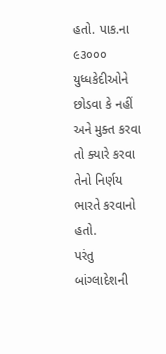હતો. પાક.ના ૯૩૦૦૦ યુધ્ધકેદીઓને છોડવા કે નહીં અને મુક્ત કરવા તો ક્યારે કરવા તેનો નિર્ણય ભારતે કરવાનો હતો.
પરંતુ બાંગ્લાદેશની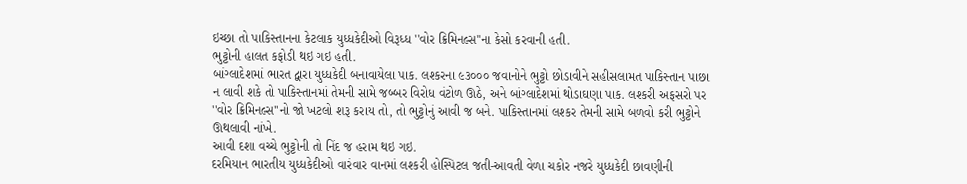ઇચ્છા તો પાકિસ્તાનના કેટલાક યુધ્ધકેદીઓ વિરૂધ્ધ ''વોર ક્રિમિનલ્સ''ના કેસો કરવાની હતી.
ભુટ્ટોની હાલત કફોડી થઇ ગઇ હતી.
બાંગ્લાદેશમાં ભારત દ્વારા યુધ્ધકેદી બનાવાયેલા પાક. લશ્કરના ૯૩૦૦૦ જવાનોને ભુટ્ટો છોડાવીને સહીસલામત પાકિસ્તાન પાછા ન લાવી શકે તો પાકિસ્તાનમાં તેમની સામે જબ્બર વિરોધ વંટોળ ઊઠે, અને બાંગ્લાદેશમાં થોડાઘણા પાક. લશ્કરી અફસરો પર ''વોર ક્રિમિનલ્સ''નો જો ખટલો શરૂ કરાય તો, તો ભુટ્ટોનું આવી જ બને. પાકિસ્તાનમાં લશ્કર તેમની સામે બળવો કરી ભુટ્ટોને ઊથલાવી નાંખે.
આવી દશા વચ્ચે ભુટ્ટોની તો નિંદ જ હરામ થઇ ગઇ.
દરમિયાન ભારતીય યુધ્ધકેદીઓ વારંવાર વાનમાં લશ્કરી હોસ્પિટલ જતી-આવતી વેળા ચકોર નજરે યુધ્ધકેદી છાવણીની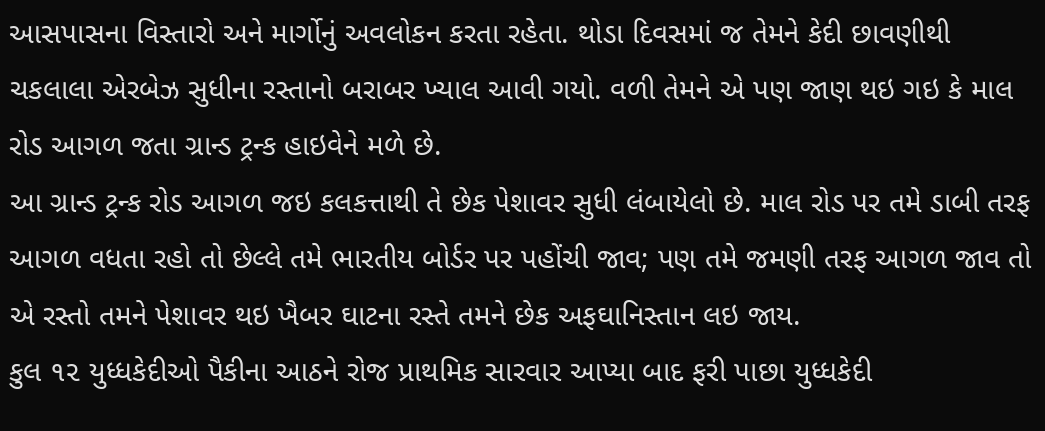આસપાસના વિસ્તારો અને માર્ગોનું અવલોકન કરતા રહેતા. થોડા દિવસમાં જ તેમને કેદી છાવણીથી ચકલાલા એરબેઝ સુધીના રસ્તાનો બરાબર ખ્યાલ આવી ગયો. વળી તેમને એ પણ જાણ થઇ ગઇ કે માલ રોડ આગળ જતા ગ્રાન્ડ ટ્રન્ક હાઇવેને મળે છે.
આ ગ્રાન્ડ ટ્રન્ક રોડ આગળ જઇ કલકત્તાથી તે છેક પેશાવર સુધી લંબાયેલો છે. માલ રોડ પર તમે ડાબી તરફ આગળ વધતા રહો તો છેલ્લે તમે ભારતીય બોર્ડર પર પહોંચી જાવ; પણ તમે જમણી તરફ આગળ જાવ તો એ રસ્તો તમને પેશાવર થઇ ખૈબર ઘાટના રસ્તે તમને છેક અફઘાનિસ્તાન લઇ જાય.
કુલ ૧૨ યુધ્ધકેદીઓ પૈકીના આઠને રોજ પ્રાથમિક સારવાર આપ્યા બાદ ફરી પાછા યુધ્ધકેદી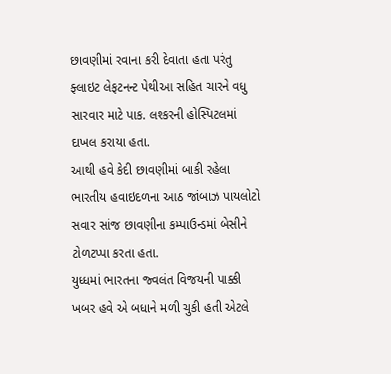છાવણીમાં રવાના કરી દેવાતા હતા પરંતુ ફ્લાઇટ લેફટનન્ટ પેથીઆ સહિત ચારને વધુ સારવાર માટે પાક. લશ્કરની હોસ્પિટલમાં દાખલ કરાયા હતા.
આથી હવે કેદી છાવણીમાં બાકી રહેલા ભારતીય હવાઇદળના આઠ જાંબાઝ પાયલોટો સવાર સાંજ છાવણીના કમ્પાઉન્ડમાં બેસીને ટોળટપ્પા કરતા હતા.
યુધ્ધમાં ભારતના જ્વલંત વિજયની પાક્કી ખબર હવે એ બધાને મળી ચુકી હતી એટલે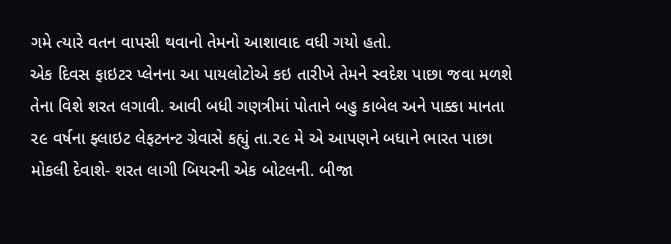ગમે ત્યારે વતન વાપસી થવાનો તેમનો આશાવાદ વધી ગયો હતો.
એક દિવસ ફાઇટર પ્લેનના આ પાયલોટોએ કઇ તારીખે તેમને સ્વદેશ પાછા જવા મળશે તેના વિશે શરત લગાવી. આવી બધી ગણત્રીમાં પોતાને બહુ કાબેલ અને પાક્કા માનતા ૨૯ વર્ષના ફ્લાઇટ લેફટનન્ટ ગ્રેવાસે કહ્યું તા.૨૯ મે એ આપણને બધાને ભારત પાછા મોકલી દેવાશે- શરત લાગી બિયરની એક બોટલની. બીજા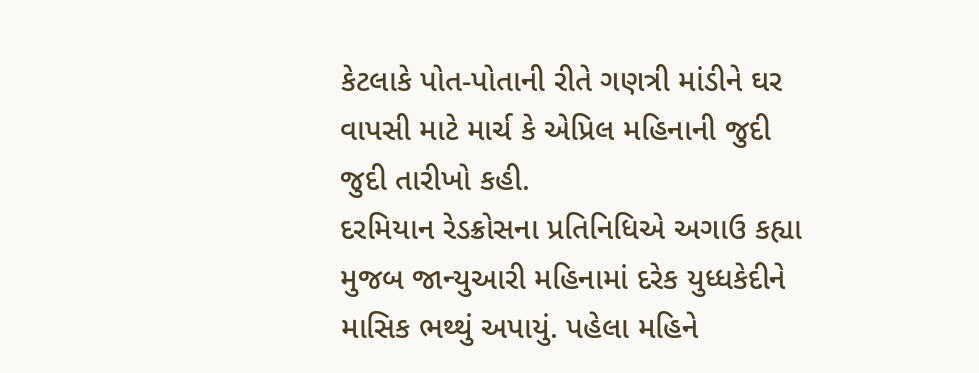કેટલાકે પોત-પોતાની રીતે ગણત્રી માંડીને ઘર વાપસી માટે માર્ચ કે એપ્રિલ મહિનાની જુદી જુદી તારીખો કહી.
દરમિયાન રેડક્રોસના પ્રતિનિધિએ અગાઉ કહ્યા મુજબ જાન્યુઆરી મહિનામાં દરેક યુધ્ધકેદીને માસિક ભથ્થું અપાયું. પહેલા મહિને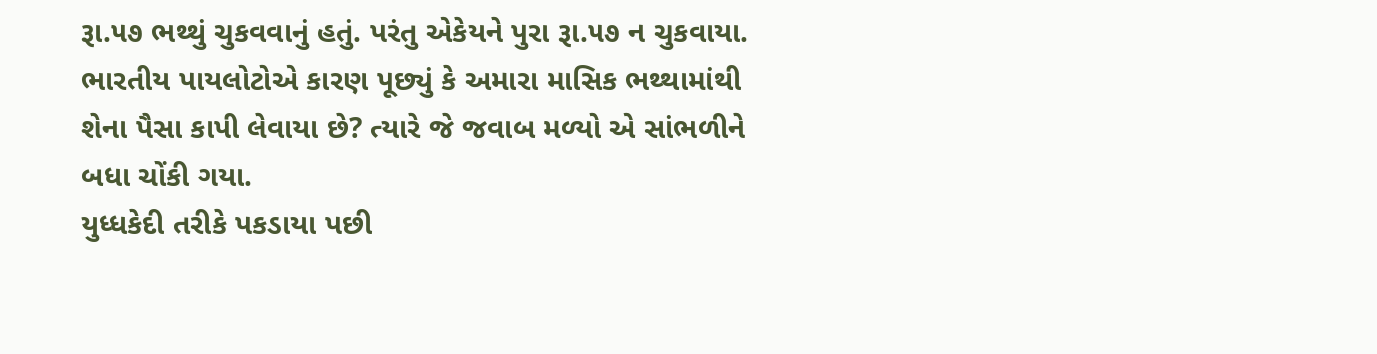રૂા.૫૭ ભથ્થું ચુકવવાનું હતું. પરંતુ એકેયને પુરા રૂા.૫૭ ન ચુકવાયા.
ભારતીય પાયલોટોએ કારણ પૂછ્યું કે અમારા માસિક ભથ્થામાંથી શેના પૈસા કાપી લેવાયા છે? ત્યારે જે જવાબ મળ્યો એ સાંભળીને બધા ચોંકી ગયા.
યુધ્ધકેદી તરીકે પકડાયા પછી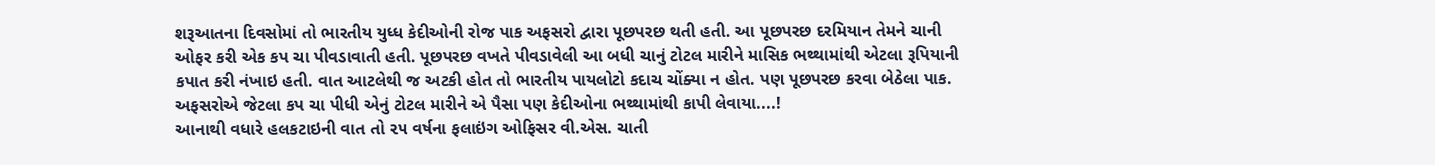શરૂઆતના દિવસોમાં તો ભારતીય યુધ્ધ કેદીઓની રોજ પાક અફસરો દ્વારા પૂછપરછ થતી હતી. આ પૂછપરછ દરમિયાન તેમને ચાની ઓફર કરી એક કપ ચા પીવડાવાતી હતી. પૂછપરછ વખતે પીવડાવેલી આ બધી ચાનું ટોટલ મારીને માસિક ભથ્થામાંથી એટલા રૂપિયાની કપાત કરી નંખાઇ હતી. વાત આટલેથી જ અટકી હોત તો ભારતીય પાયલોટો કદાચ ચોંક્યા ન હોત. પણ પૂછપરછ કરવા બેઠેલા પાક. અફસરોએ જેટલા કપ ચા પીધી એનું ટોટલ મારીને એ પૈસા પણ કેદીઓના ભથ્થામાંથી કાપી લેવાયા....!
આનાથી વધારે હલકટાઇની વાત તો ૨૫ વર્ષના ફલાઇંગ ઓફિસર વી.એસ. ચાતી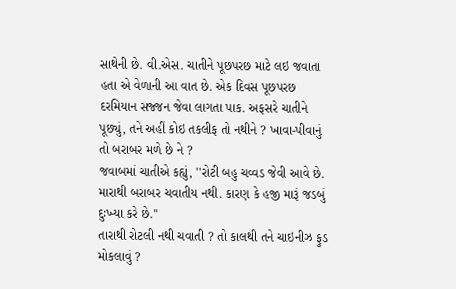સાથેની છે. વી.એસ. ચાતીને પૂછપરછ માટે લઇ જવાતા હતા એ વેળાની આ વાત છે. એક દિવસ પૂછપરછ દરમિયાન સજ્જન જેવા લાગતા પાક. અફસરે ચાતીને પૂછ્યું, તને અહીં કોઇ તકલીફ તો નથીને ? ખાવા-પીવાનું તો બરાબર મળે છે ને ?
જવાબમાં ચાતીએ કહ્યું, ''રોટી બહુ ચવ્વડ જેવી આવે છે. મારાથી બરાબર ચવાતીય નથી. કારણ કે હજી મારૂં જડબું દુઃખ્યા કરે છે.''
તારાથી રોટલી નથી ચવાતી ? તો કાલથી તને ચાઇનીઝ ફુડ મોકલાવું ?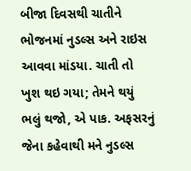બીજા દિવસથી ચાતીને ભોજનમાં નુડલ્સ અને રાઇસ આવવા માંડયા. ચાતી તો ખુશ થઇ ગયા; તેમને થયું ભલું થજો, એ પાક. અફસરનું જેના કહેવાથી મને નુડલ્સ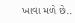ખાવા મળે છે..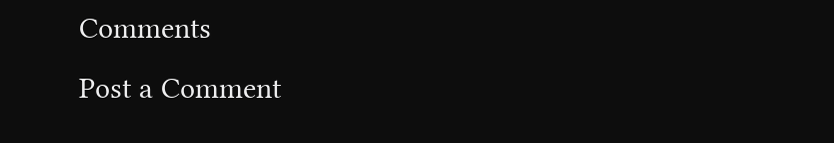Comments
Post a Comment